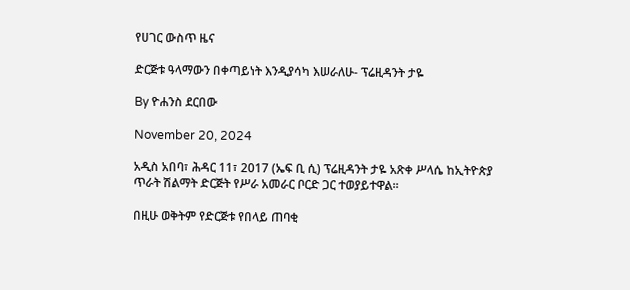የሀገር ውስጥ ዜና

ድርጅቱ ዓላማውን በቀጣይነት እንዲያሳካ እሠራለሁ- ፕሬዚዳንት ታዬ

By ዮሐንስ ደርበው

November 20, 2024

አዲስ አበባ፣ ሕዳር 11፣ 2017 (ኤፍ ቢ ሲ) ፕሬዚዳንት ታዬ አጽቀ ሥላሴ ከኢትዮጵያ ጥራት ሽልማት ድርጅት የሥራ አመራር ቦርድ ጋር ተወያይተዋል፡፡

በዚሁ ወቅትም የድርጅቱ የበላይ ጠባቂ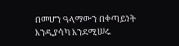በመሆን ዓላማውን በቀጣይነት እንዲያሳካ እንደሚሠሩ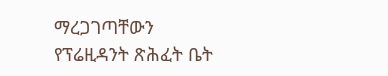ማረጋገጣቸውን የፕሬዚዳንት ጽሕፈት ቤት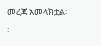መረጃ አመላክቷል፡፡